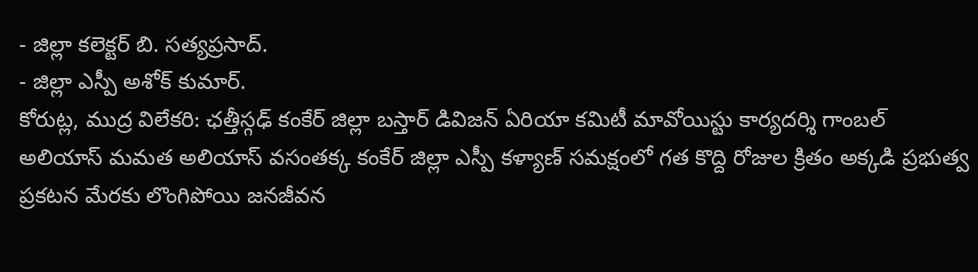- జిల్లా కలెక్టర్ బి. సత్యప్రసాద్.
- జిల్లా ఎస్పీ అశోక్ కుమార్.
కోరుట్ల, ముద్ర విలేకరి: ఛత్తీస్గఢ్ కంకేర్ జిల్లా బస్తార్ డివిజన్ ఏరియా కమిటీ మావోయిస్టు కార్యదర్శి గాంబల్ అలియాస్ మమత అలియాస్ వసంతక్క కంకేర్ జిల్లా ఎస్పీ కళ్యాణ్ సమక్షంలో గత కొద్ది రోజుల క్రితం అక్కడి ప్రభుత్వ ప్రకటన మేరకు లొంగిపోయి జనజీవన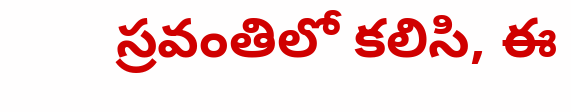స్రవంతిలో కలిసి, ఈ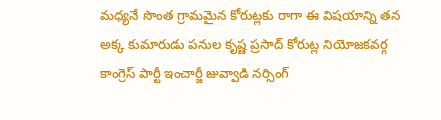మధ్యనే సొంత గ్రామమైన కోరుట్లకు రాగా ఈ విషయాన్ని తన అక్క కుమారుడు పనుల కృష్ణ ప్రసాద్ కోరుట్ల నియోజకవర్గ కాంగ్రెస్ పార్టీ ఇంచార్జీ జువ్వాడి నర్సింగ్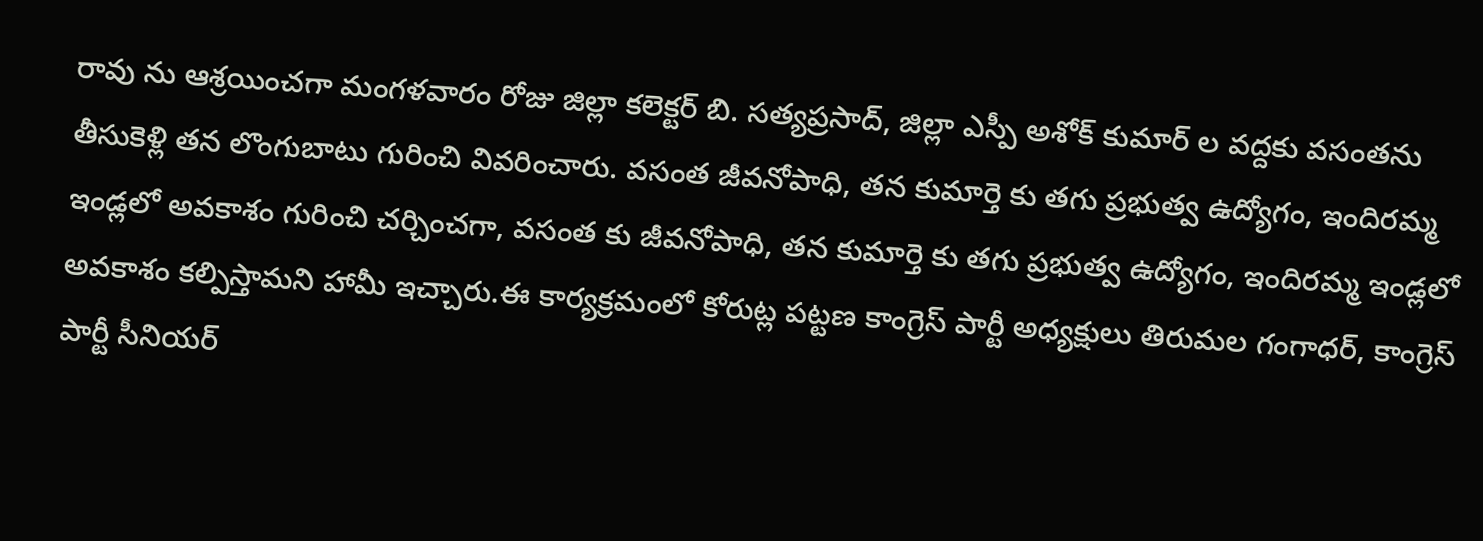రావు ను ఆశ్రయించగా మంగళవారం రోజు జిల్లా కలెక్టర్ బి. సత్యప్రసాద్, జిల్లా ఎస్పీ అశోక్ కుమార్ ల వద్దకు వసంతను తీసుకెళ్లి తన లొంగుబాటు గురించి వివరించారు. వసంత జీవనోపాధి, తన కుమార్తె కు తగు ప్రభుత్వ ఉద్యోగం, ఇందిరమ్మ ఇండ్లలో అవకాశం గురించి చర్చించగా, వసంత కు జీవనోపాధి, తన కుమార్తె కు తగు ప్రభుత్వ ఉద్యోగం, ఇందిరమ్మ ఇండ్లలో అవకాశం కల్పిస్తామని హామీ ఇచ్చారు.ఈ కార్యక్రమంలో కోరుట్ల పట్టణ కాంగ్రెస్ పార్టీ అధ్యక్షులు తిరుమల గంగాధర్, కాంగ్రెస్ పార్టీ సీనియర్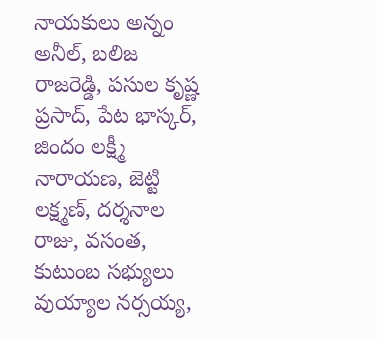నాయకులు అన్నం అనీల్, బలిజ రాజరెడ్డి, పసుల కృష్ణ ప్రసాద్, పేట భాస్కర్, జిందం లక్ష్మీ నారాయణ, జెట్టి లక్ష్మణ్, దర్శనాల రాజు, వసంత, కుటుంబ సభ్యులు వుయ్యాల నర్సయ్య,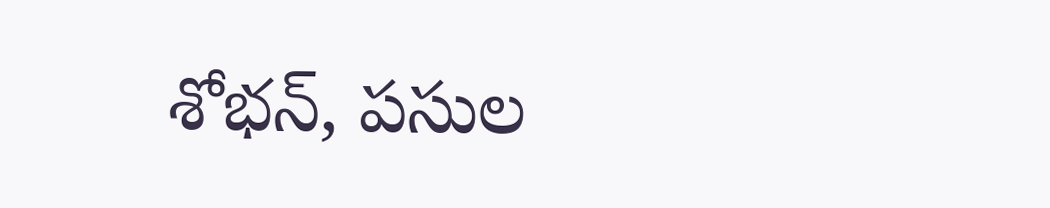శోభన్, పసుల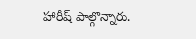హారీష్ పాల్గొన్నారు.